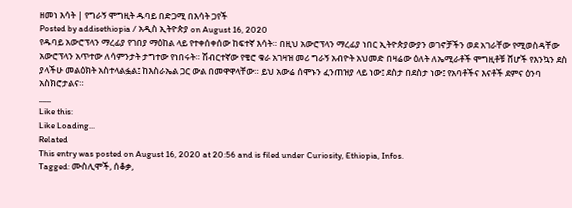ዘመነ እሳት | የግራኝ ሞግዚት ዱባይ በድጋሚ በእሳት ጋየች
Posted by addisethiopia / አዲስ ኢትዮጵያ on August 16, 2020
የዱባይ አውሮፕላን ማረፊያ የገበያ ማዕከል ላይ የተቀሰቀሰው ከፍተኛ እሳት። በዚህ አውሮፕላን ማረፊያ ነበር ኢትዮጵያውያን ወገኖቻችን ወደ አገራቸው የሚወስዳቸው አውሮፕላን አጥተው ለሳምንታት ታግተው የነበሩት። ሽብርተኛው የቄሮ ቁራ አገዛዝ መሪ ግራኝ አብዮት አህመድ በዛሬው ዕለት ለኤሚራቶች ሞግዚቶቹ ሸሆች የእንኳን ደስ ያላችሁ መልዕክት አስተላልፏል፤ ከእስራኤል ጋር ውል በመዋዋላቸው። ይህ አውሬ ሰሞኑን ፈንጠዝያ ላይ ነው፤ ደስታ በደስታ ነው፤ የአባቶችና እናቶች ደምና ዕንባ አስክሮታልና።
___
Like this:
Like Loading...
Related
This entry was posted on August 16, 2020 at 20:56 and is filed under Curiosity, Ethiopia, Infos.
Tagged: ሙስሊሞች, ሰቆቃ,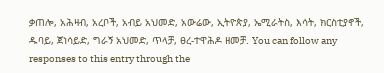ቃጠሎ, አሕዛብ, አረቦች, አብይ አህመድ, አውሬው, ኢትዮጵያ, ኤሚራትስ, እሳት, ክርስቲያኖች, ዱባይ, ጀነሳይድ, ግራኝ አህመድ, ጥላቻ, ፀረ-ተዋሕዶ ዘመቻ. You can follow any responses to this entry through the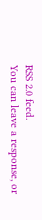RSS 2.0 feed.
You can leave a response, or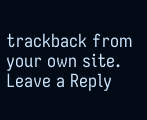trackback from your own site.
Leave a Reply